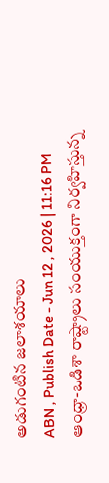అడుగంటిన జలాశయాలు
ABN , Publish Date - Jun 12 , 2026 | 11:16 PM
ఆంధ్రా-ఒడిశా రాష్ట్రాలు సంయుక్తంగా నిర్వహిస్తున్న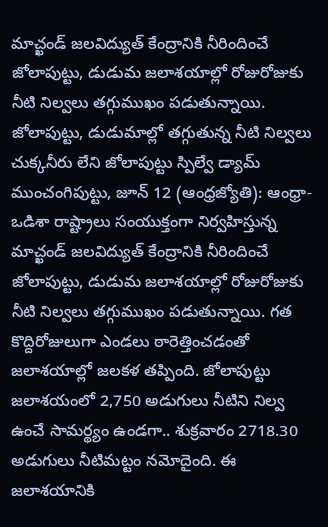మాచ్ఖండ్ జలవిద్యుత్ కేంద్రానికి నీరిందించే జోలాపుట్టు, డుడుమ జలాశయాల్లో రోజురోజుకు నీటి నిల్వలు తగ్గుముఖం పడుతున్నాయి.
జోలాపుట్టు, డుడుమాల్లో తగ్గుతున్న నీటి నిల్వలు
చుక్కనీరు లేని జోలాపుట్టు స్పిల్వే డ్యామ్
ముంచంగిపుట్టు, జూన్ 12 (ఆంధ్రజ్యోతి): ఆంధ్రా-ఒడిశా రాష్ట్రాలు సంయుక్తంగా నిర్వహిస్తున్న మాచ్ఖండ్ జలవిద్యుత్ కేంద్రానికి నీరిందించే జోలాపుట్టు, డుడుమ జలాశయాల్లో రోజురోజుకు నీటి నిల్వలు తగ్గుముఖం పడుతున్నాయి. గత కొద్దిరోజులుగా ఎండలు ఠారెత్తించడంతో జలాశయాల్లో జలకళ తప్పింది. జోలాపుట్టు జలాశయంలో 2,750 అడుగులు నీటిని నిల్వ ఉంచే సామర్థ్యం ఉండగా.. శుక్రవారం 2718.30 అడుగులు నీటిమట్టం నమోదైంది. ఈ జలాశయానికి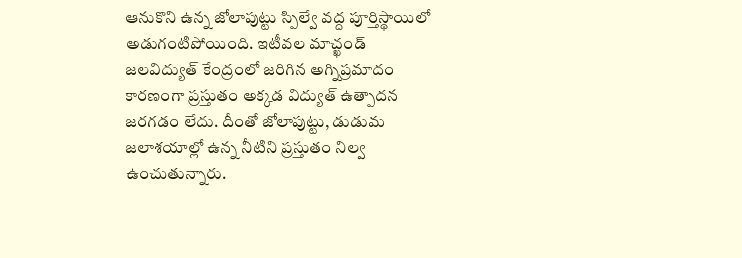ఆనుకొని ఉన్న జోలాపుట్టు స్పిల్వే వద్ద పూర్తిస్థాయిలో అడుగంటిపోయింది. ఇటీవల మాచ్ఖండ్ జలవిద్యుత్ కేంద్రంలో జరిగిన అగ్నిప్రమాదం కారణంగా ప్రస్తుతం అక్కడ విద్యుత్ ఉత్పాదన జరగడం లేదు. దీంతో జోలాపుట్టు, డుడుమ జలాశయాల్లో ఉన్న నీటిని ప్రస్తుతం నిల్వ ఉంచుతున్నారు.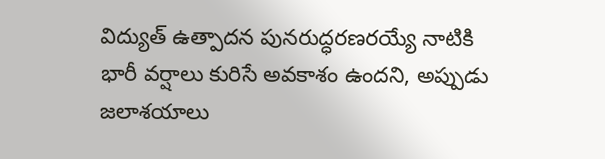విద్యుత్ ఉత్పాదన పునరుద్ధరణరయ్యే నాటికి భారీ వర్షాలు కురిసే అవకాశం ఉందని, అప్పుడు జలాశయాలు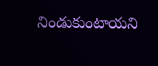నిండుకుంటాయని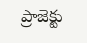ప్రాజెక్టు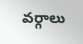వర్గాలు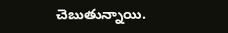చెబుతున్నాయి.